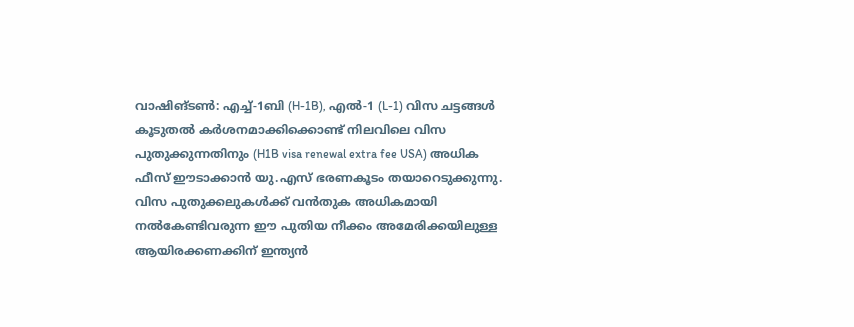വാഷിങ്ടൺ: എച്ച്-1ബി (H-1B), എൽ-1 (L-1) വിസ ചട്ടങ്ങൾ കൂടുതൽ കർശനമാക്കിക്കൊണ്ട് നിലവിലെ വിസ പുതുക്കുന്നതിനും (H1B visa renewal extra fee USA) അധിക ഫീസ് ഈടാക്കാൻ യു.എസ് ഭരണകൂടം തയാറെടുക്കുന്നു. വിസ പുതുക്കലുകൾക്ക് വൻതുക അധികമായി നൽകേണ്ടിവരുന്ന ഈ പുതിയ നീക്കം അമേരിക്കയിലുള്ള ആയിരക്കണക്കിന് ഇന്ത്യൻ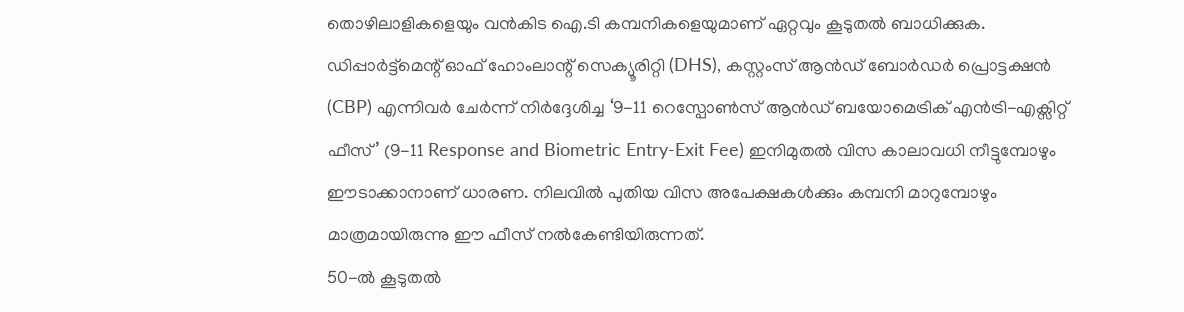തൊഴിലാളികളെയും വൻകിട ഐ.ടി കമ്പനികളെയുമാണ് ഏറ്റവും കൂടുതൽ ബാധിക്കുക.
ഡിപ്പാർട്ട്മെന്റ് ഓഫ് ഹോംലാന്റ് സെക്യൂരിറ്റി (DHS), കസ്റ്റംസ് ആൻഡ് ബോർഡർ പ്രൊട്ടക്ഷൻ (CBP) എന്നിവർ ചേർന്ന് നിർദ്ദേശിച്ച ‘9-11 റെസ്പോൺസ് ആൻഡ് ബയോമെട്രിക് എൻട്രി-എക്സിറ്റ് ഫീസ്’ (9-11 Response and Biometric Entry-Exit Fee) ഇനിമുതൽ വിസ കാലാവധി നീട്ടുമ്പോഴും ഈടാക്കാനാണ് ധാരണ. നിലവിൽ പുതിയ വിസ അപേക്ഷകൾക്കും കമ്പനി മാറുമ്പോഴും മാത്രമായിരുന്നു ഈ ഫീസ് നൽകേണ്ടിയിരുന്നത്.
50-ൽ കൂടുതൽ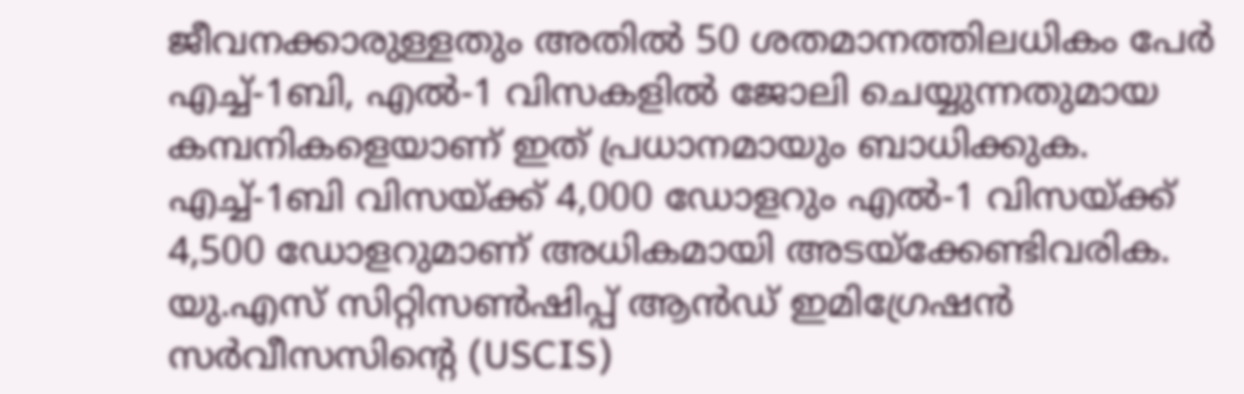ജീവനക്കാരുള്ളതും അതിൽ 50 ശതമാനത്തിലധികം പേർ എച്ച്-1ബി, എൽ-1 വിസകളിൽ ജോലി ചെയ്യുന്നതുമായ കമ്പനികളെയാണ് ഇത് പ്രധാനമായും ബാധിക്കുക. എച്ച്-1ബി വിസയ്ക്ക് 4,000 ഡോളറും എൽ-1 വിസയ്ക്ക് 4,500 ഡോളറുമാണ് അധികമായി അടയ്ക്കേണ്ടിവരിക. യു.എസ് സിറ്റിസൺഷിപ്പ് ആൻഡ് ഇമിഗ്രേഷൻ സർവീസസിന്റെ (USCIS)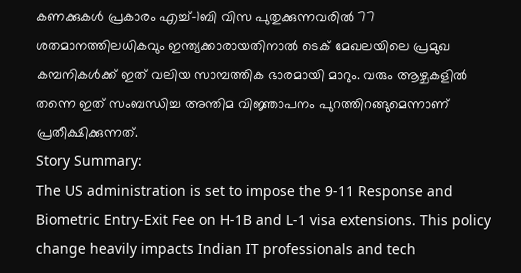കണക്കുകൾ പ്രകാരം എച്ച്-1ബി വിസ പുതുക്കുന്നവരിൽ 77 ശതമാനത്തിലധികവും ഇന്ത്യക്കാരായതിനാൽ ടെക് മേഖലയിലെ പ്രമുഖ കമ്പനികൾക്ക് ഇത് വലിയ സാമ്പത്തിക ഭാരമായി മാറും. വരും ആഴ്ചകളിൽ തന്നെ ഇത് സംബന്ധിച്ച അന്തിമ വിജ്ഞാപനം പുറത്തിറങ്ങുമെന്നാണ് പ്രതീക്ഷിക്കുന്നത്.
Story Summary:
The US administration is set to impose the 9-11 Response and Biometric Entry-Exit Fee on H-1B and L-1 visa extensions. This policy change heavily impacts Indian IT professionals and tech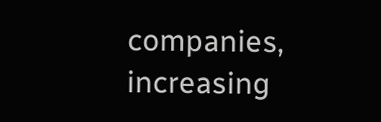companies, increasing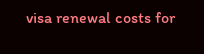visa renewal costs for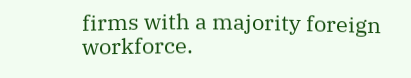firms with a majority foreign workforce.